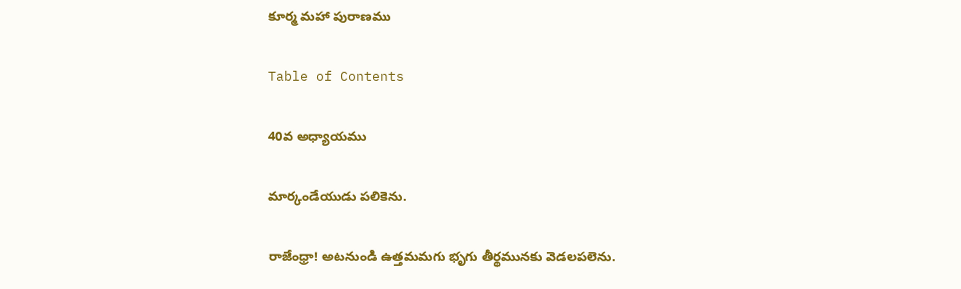కూర్మ మహా పురాణము

Table of Contents

40వ అధ్యాయము

మార్కండేయుడు పలికెను.

రాజేంధ్రా! అటనుండి ఉత్తమమగు భృగు తీర్థమునకు వెడలపలెను.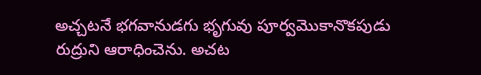అచ్చటనే భగవానుడగు భృగువు పూర్వమొకానొకపుడు రుద్రుని ఆరాధించెను. అచట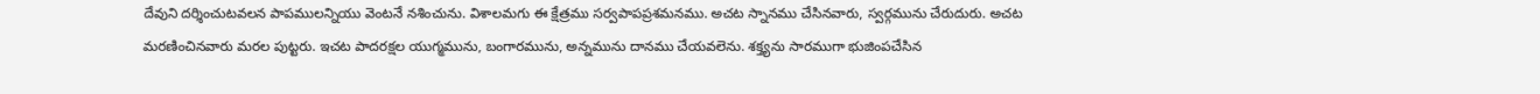దేవుని దర్శించుటవలన పాపములన్నియు వెంటనే నశించును. విశాలమగు ఈ క్షేత్రము సర్వపాపప్రశమనము. అచట స్నానము చేసినవారు, స్వర్గమును చేరుదురు. అచట మరణించినవారు మరల పుట్టరు. ఇచట పాదరక్షల యుగ్మమును, బంగారమును, అన్నమును దానము చేయవలెను. శక్త్యను సారముగా భుజింపచేసిన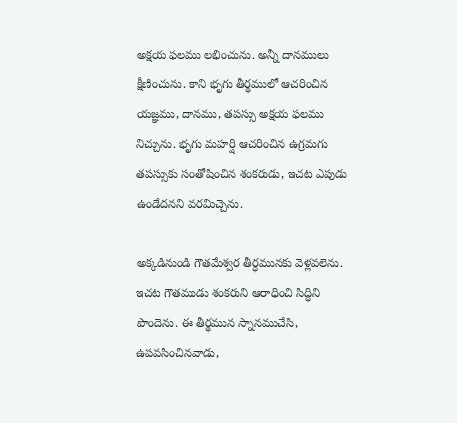అక్షయ ఫలము లభించును. అన్నీ దానములు క్షీణించును. కాని భృగు తీర్థములో ఆచరించిన యజ్ఞము, దానము, తపస్సు అక్షయ ఫలము నిచ్చును. భృగు మహర్షి ఆచరించిన ఉగ్రమగు తపస్సుకు సంతోషించిన శంకరుడు, ఇచట ఎపుడు ఉండేదనని వరమిచ్చెను.

అక్కడినుండి గౌతమేశ్వర తీర్ధమునకు వెళ్లవలెను. ఇచట గౌతముడు శంకరుని ఆరాధించి సిద్ధిని పొందెను. ఈ తీర్థమున స్నానముచేసి, ఉపవసించినవాడు,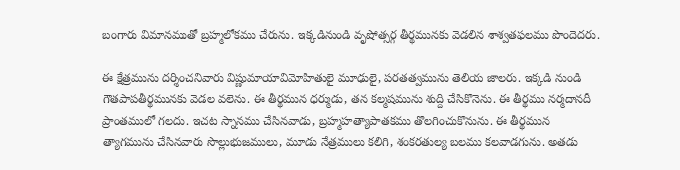బంగారు విమానముతో బ్రహ్మలోకము చేరును. ఇక్కడినుండి వృషోత్సర్గ తీర్థమునకు వెడలిన శాశ్వతఫలము పొందెదరు.

ఈ క్షేత్రమును దర్శించనివారు విష్ణుమాయావిమోహితులై మూఢులై, పరతత్వమును తెలియ జాలరు. ఇక్కడి నుండి గౌతపాపతీర్థమునకు వెడల వలెను. ఈ తీర్థమున ధర్ముడు, తన కల్మషమును శుద్ది చేసికొనెను. ఈ తీర్థము నర్మదానదీ ప్రాంతములో గలదు. ఇచట స్నానము చేసినవాడు, బ్రహ్మహత్యాపాతకము తొలగించుకొనును. ఈ తీర్థమున త్యాగమును చేసినవారు సొల్లుభుజములు, మూడు నేత్రములు కలిగి, శంకరతుల్య బలము కలవాడగును. అతడు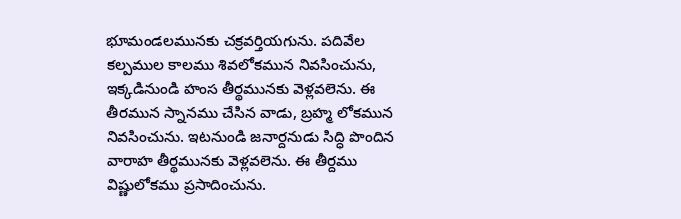భూమండలమునకు చక్రవర్తియగును. పదివేల కల్పముల కాలము శివలోకమున నివసించును, ఇక్కడినుండి హంస తీర్థమునకు వెళ్లవలెను. ఈ తీరమున స్నానము చేసిన వాడు, బ్రహ్మ లోకమున నివసించును. ఇటనుండి జనార్దనుడు సిద్ధి పొందిన వారాహ తీర్థమునకు వెళ్లవలెను. ఈ తీర్దము విష్ణులోకము ప్రసాదించును.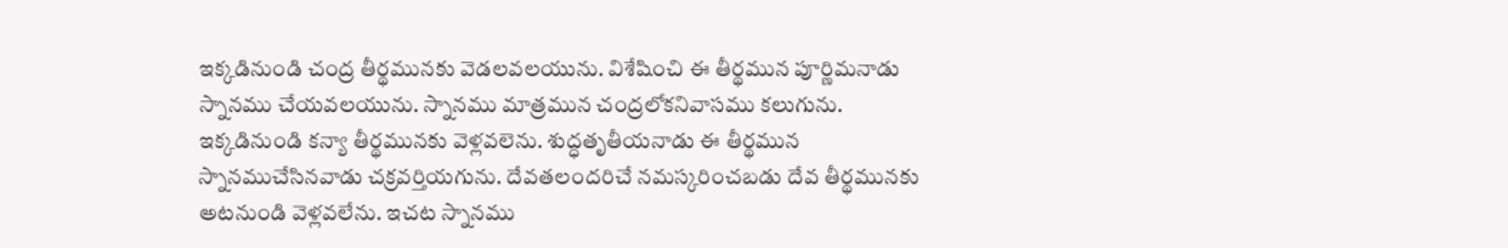ఇక్కడినుండి చంద్ర తీర్థమునకు వెడలవలయును. విశేషించి ఈ తీర్థమున పూర్ణిమనాడు స్నానము చేయవలయును. స్నానము మాత్రమున చంద్రలోకనివాసము కలుగును. ఇక్కడినుండి కన్యా తీర్థమునకు వెళ్లవలెను. శుద్ధతృతీయనాడు ఈ తీర్థమున స్నానముచేసినవాడు చక్రవర్తియగును. దేవతలందరిచే నమస్కరించబడు దేవ తీర్థమునకు అటనుండి వెళ్లవలేను. ఇచట స్నానము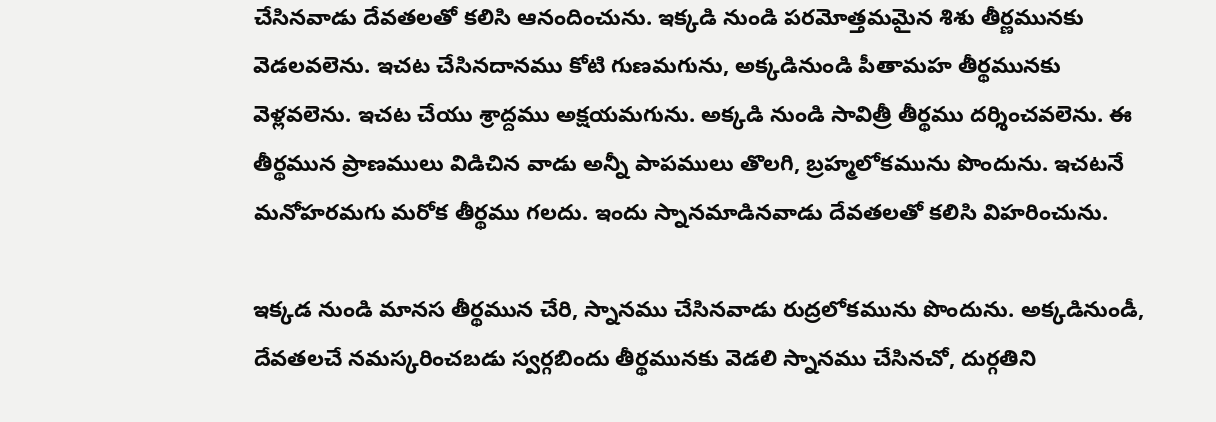చేసినవాడు దేవతలతో కలిసి ఆనందించును. ఇక్కడి నుండి పరమోత్తమమైన శిశు తీర్ణమునకు వెడలవలెను. ఇచట చేసినదానము కోటి గుణమగును, అక్కడినుండి పీతామహ తీర్థమునకు వెళ్లవలెను. ఇచట చేయు శ్రాద్దము అక్షయమగును. అక్కడి నుండి సావిత్రీ తీర్థము దర్శించవలెను. ఈ తీర్థమున ప్రాణములు విడిచిన వాడు అన్నీ పాపములు తొలగి, బ్రహ్మలోకమును పొందును. ఇచటనే మనోహరమగు మరోక తీర్థము గలదు. ఇందు స్నానమాడినవాడు దేవతలతో కలిసి విహరించును.

ఇక్కడ నుండి మానస తీర్థమున చేరి, స్నానము చేసినవాడు రుద్రలోకమును పొందును. అక్కడినుండీ, దేవతలచే నమస్కరించబడు స్వర్గబిందు తీర్థమునకు వెడలి స్నానము చేసినచో, దుర్గతిని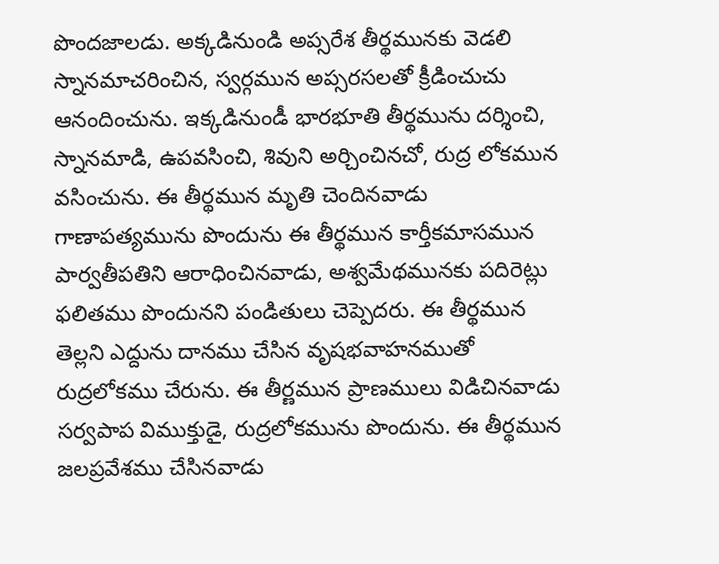పొందజాలడు. అక్కడినుండి అప్సరేశ తీర్థమునకు వెడలి స్నానమాచరించిన, స్వర్గమున అప్సరసలతో క్రీడించుచు ఆనందించును. ఇక్కడినుండీ భారభూతి తీర్థమును దర్శించి, స్నానమాడి, ఉపవసించి, శివుని అర్చించినచో, రుద్ర లోకమున వసించును. ఈ తీర్థమున మృతి చెందినవాడు గాణాపత్యమును పొందును ఈ తీర్థమున కార్తీకమాసమున పార్వతీపతిని ఆరాధించినవాడు, అశ్వమేథమునకు పదిరెట్లు ఫలితము పొందునని పండితులు చెప్పెదరు. ఈ తీర్థమున తెల్లని ఎద్దును దానము చేసిన వృషభవాహనముతో రుద్రలోకము చేరును. ఈ తీర్ణమున ప్రాణములు విడిచినవాడు సర్వపాప విముక్తుడై, రుద్రలోకమును పొందును. ఈ తీర్థమున జలప్రవేశము చేసినవాడు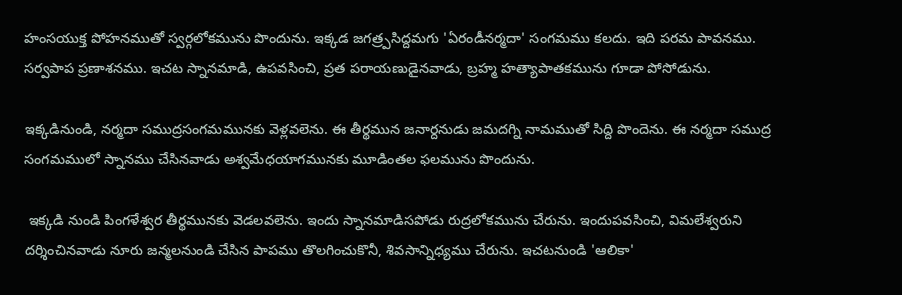హంసయుక్త పోహనముతో స్వర్గలోకమును పొందును. ఇక్కడ జగత్ర్పసిద్దమగు 'ఏరండీనర్మదా' సంగమము కలదు. ఇది పరమ పావనము. సర్వపాప ప్రణాశనము. ఇచట స్నానమాడి, ఉపవసించి, ప్రత పరాయణుడైనవాడు, బ్రహ్మ హత్యాపాతకమును గూడా పోసోడును.

ఇక్కడినుండి, నర్మదా సముద్రసంగమమునకు వెళ్లవలెను. ఈ తీర్థమున జనార్దనుడు జమదగ్ని నామముతో సిద్ది పొందెను. ఈ నర్మదా సముద్ర సంగమములో స్నానము చేసినవాడు అశ్వమేధయాగమునకు మూడింతల ఫలమును పొందును.

 ఇక్కడి నుండి పింగళేశ్వర తీర్థమునకు వెడలవలెను. ఇందు స్నానమాడిసపోడు రుద్రలోకమును చేరును. ఇందుపవసించి, విమలేశ్వరుని దర్శించినవాడు నూరు జన్మలనుండి చేసిన పాపము తొలగించుకొనీ, శివసాన్నిధ్యము చేరును. ఇచటనుండి 'ఆలికా'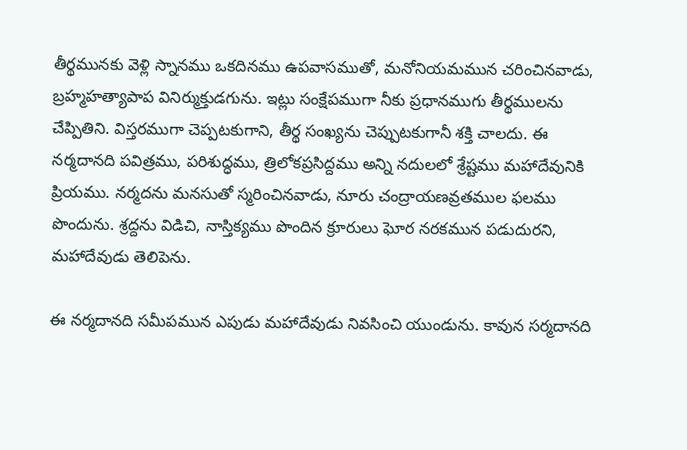తీర్థమునకు వెళ్లి స్నానము ఒకదినము ఉపవాసముతో, మనోనియమమున చరించినవాడు, బ్రహ్మహత్యాపాప వినిర్ముక్తుడగును. ఇట్లు సంక్షేపముగా నీకు ప్రధానముగు తీర్థములను చేప్పితిని. విస్తరముగా చెప్పటకుగాని, తీర్థ సంఖ్యను చెప్పుటకుగానీ శక్తి చాలదు. ఈ నర్మదానది పవిత్రము, పరిశుద్ధము, త్రిలోకప్రసిద్దము అన్ని నదులలో శ్రేష్టము మహాదేవునికి ప్రియము. నర్మదను మనసుతో స్మరించినవాడు, నూరు చంద్రాయణవ్రతముల ఫలము పొందును. శ్రద్దను విడిచి, నాస్తిక్యము పొందిన క్రూరులు ఘోర నరకమున పడుదురని, మహాదేవుడు తెలిపెను.

ఈ నర్మదానది సమీపమున ఎపుడు మహాదేవుడు నివసించి యుండును. కావున సర్మదానది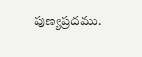పుణ్యప్రదము.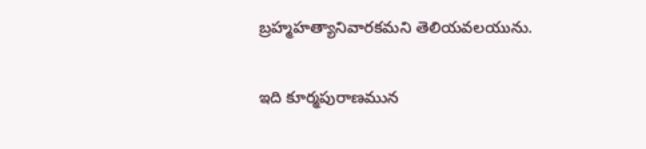బ్రహ్మహత్యానివారకమని తెలియవలయును.

ఇది కూర్మపురాణమున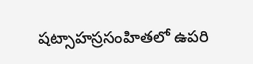షట్సాహస్రసంహితలో ఉపరి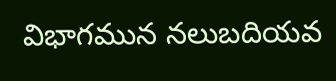విభాగమున నలుబదియవ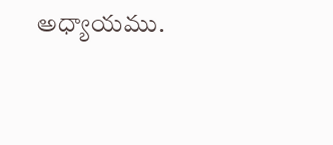అధ్యాయము.